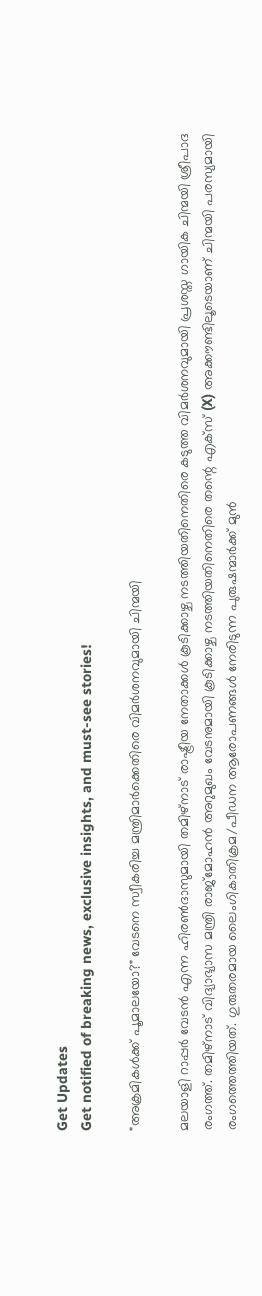Get Updates
Get notified of breaking news, exclusive insights, and must-see stories!

"അക്രമികൾക്ക് പൂമാലയോ?" വേടനെ സ്വീകരിച്ച മന്ത്രിമാർക്കെതിരെ വിമർശനവുമായി ചിന്മയി

മലയാളി റാപ്പർ വേടൻ എന്ന ഹിരണ്‍ദാസുമായി തമിഴ്‌നാട് രാഷ്ട്രീയ നേതാക്കൾ കൂടിക്കാഴ്ച നടത്തിയതിനെതിരെ കടുത്ത വിമർശനവുമായി പ്രശസ്ത ഗായിക ചിന്മയി ശ്രീപാദ രംഗത്ത്. തമിഴ്‌നാട് വിദ്യാഭ്യാസ മന്ത്രി രാജ്മോഹൻ അറുമുഖം വേടനുമായി കൂടിക്കാഴ്ച നടത്തിയതിനെതിരെ തന്റെ എക്സ് (X) അക്കൗണ്ടിലൂടെയാണ് ചിന്മയി പരസ്യമായി രംഗത്തെത്തിയത്. ഗുരുതരമായ ലൈംഗികാതിക്രമ/പീഡന ആരോപണങ്ങൾ നേരിടുന്ന പുരുഷന്മാർക്ക് മുൻ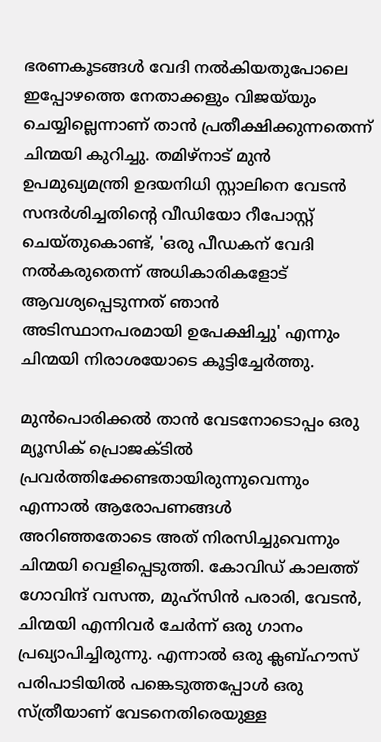ഭരണകൂടങ്ങൾ വേദി നൽകിയതുപോലെ ഇപ്പോഴത്തെ നേതാക്കളും വിജയ്‌യും ചെയ്യില്ലെന്നാണ് താൻ പ്രതീക്ഷിക്കുന്നതെന്ന് ചിന്മയി കുറിച്ചു. തമിഴ്‌നാട് മുൻ ഉപമുഖ്യമന്ത്രി ഉദയനിധി സ്റ്റാലിനെ വേടൻ സന്ദർശിച്ചതിന്റെ വീഡിയോ റീപോസ്റ്റ് ചെയ്തുകൊണ്ട്, 'ഒരു പീഡകന് വേദി നൽകരുതെന്ന് അധികാരികളോട് ആവശ്യപ്പെടുന്നത് ഞാൻ അടിസ്ഥാനപരമായി ഉപേക്ഷിച്ചു' എന്നും ചിന്മയി നിരാശയോടെ കൂട്ടിച്ചേർത്തു.

മുൻപൊരിക്കൽ താൻ വേടനോടൊപ്പം ഒരു മ്യൂസിക് പ്രൊജക്ടിൽ പ്രവർത്തിക്കേണ്ടതായിരുന്നുവെന്നും എന്നാൽ ആരോപണങ്ങൾ അറിഞ്ഞതോടെ അത് നിരസിച്ചുവെന്നും ചിന്മയി വെളിപ്പെടുത്തി. കോവിഡ് കാലത്ത് ഗോവിന്ദ് വസന്ത, മുഹ്സിൻ പരാരി, വേടൻ, ചിന്മയി എന്നിവർ ചേർന്ന് ഒരു ഗാനം പ്രഖ്യാപിച്ചിരുന്നു. എന്നാൽ ഒരു ക്ലബ്ഹൗസ് പരിപാടിയിൽ പങ്കെടുത്തപ്പോൾ ഒരു സ്ത്രീയാണ് വേടനെതിരെയുള്ള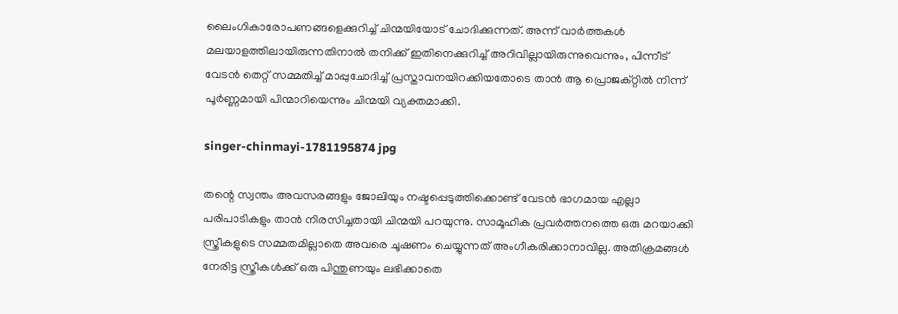ലൈംഗികാരോപണങ്ങളെക്കുറിച്ച് ചിന്മയിയോട് ചോദിക്കുന്നത്. അന്ന് വാർത്തകൾ മലയാളത്തിലായിരുന്നതിനാൽ തനിക്ക് ഇതിനെക്കുറിച്ച് അറിവില്ലായിരുന്നുവെന്നും, പിന്നീട് വേടൻ തെറ്റ് സമ്മതിച്ച് മാപ്പുചോദിച്ച് പ്രസ്താവനയിറക്കിയതോടെ താൻ ആ പ്രൊജക്റ്റിൽ നിന്ന് പൂർണ്ണമായി പിന്മാറിയെന്നും ചിന്മയി വ്യക്തമാക്കി.

singer-chinmayi-1781195874 jpg

തന്റെ സ്വന്തം അവസരങ്ങളും ജോലിയും നഷ്ടപ്പെടുത്തിക്കൊണ്ട് വേടൻ ഭാഗമായ എല്ലാ പരിപാടികളും താൻ നിരസിച്ചതായി ചിന്മയി പറയുന്നു. സാമൂഹിക പ്രവർത്തനത്തെ ഒരു മറയാക്കി സ്ത്രീകളുടെ സമ്മതമില്ലാതെ അവരെ ചൂഷണം ചെയ്യുന്നത് അംഗീകരിക്കാനാവില്ല. അതിക്രമങ്ങൾ നേരിട്ട സ്ത്രീകൾക്ക് ഒരു പിന്തുണയും ലഭിക്കാതെ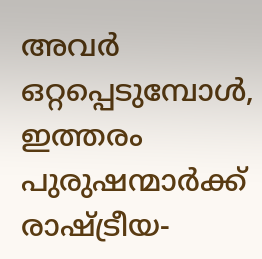അവർ ഒറ്റപ്പെടുമ്പോൾ, ഇത്തരം പുരുഷന്മാർക്ക് രാഷ്ട്രീയ-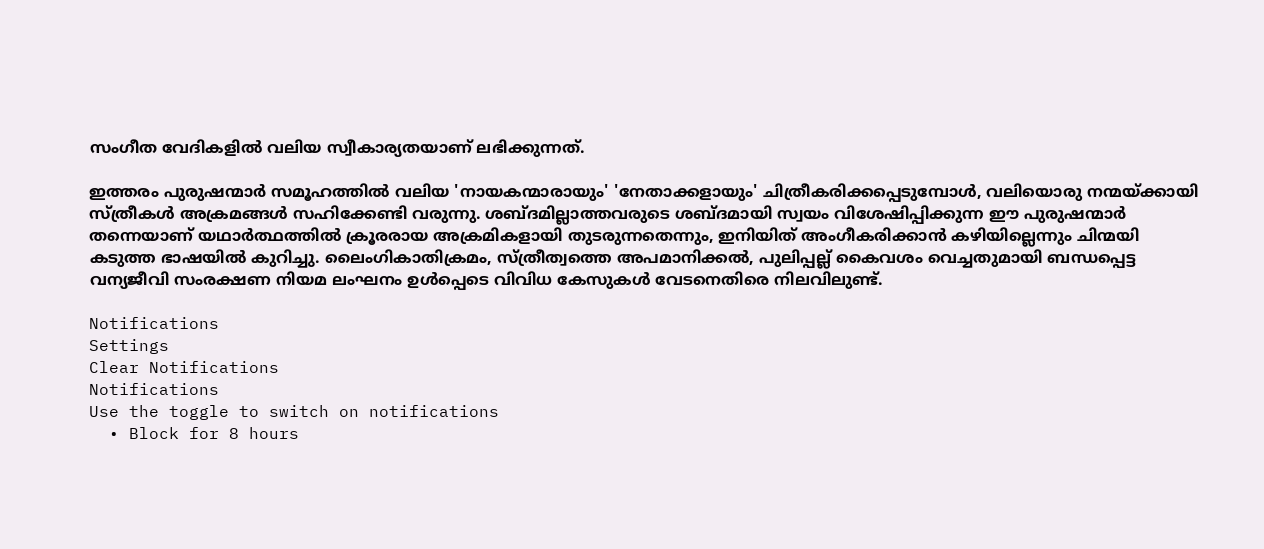സംഗീത വേദികളിൽ വലിയ സ്വീകാര്യതയാണ് ലഭിക്കുന്നത്.

ഇത്തരം പുരുഷന്മാർ സമൂഹത്തിൽ വലിയ 'നായകന്മാരായും' 'നേതാക്കളായും' ചിത്രീകരിക്കപ്പെടുമ്പോൾ, വലിയൊരു നന്മയ്ക്കായി സ്ത്രീകൾ അക്രമങ്ങൾ സഹിക്കേണ്ടി വരുന്നു. ശബ്ദമില്ലാത്തവരുടെ ശബ്ദമായി സ്വയം വിശേഷിപ്പിക്കുന്ന ഈ പുരുഷന്മാർ തന്നെയാണ് യഥാർത്ഥത്തിൽ ക്രൂരരായ അക്രമികളായി തുടരുന്നതെന്നും, ഇനിയിത് അംഗീകരിക്കാൻ കഴിയില്ലെന്നും ചിന്മയി കടുത്ത ഭാഷയിൽ കുറിച്ചു. ലൈംഗികാതിക്രമം, സ്ത്രീത്വത്തെ അപമാനിക്കൽ, പുലിപ്പല്ല് കൈവശം വെച്ചതുമായി ബന്ധപ്പെട്ട വന്യജീവി സംരക്ഷണ നിയമ ലംഘനം ഉൾപ്പെടെ വിവിധ കേസുകൾ വേടനെതിരെ നിലവിലുണ്ട്.

Notifications
Settings
Clear Notifications
Notifications
Use the toggle to switch on notifications
  • Block for 8 hours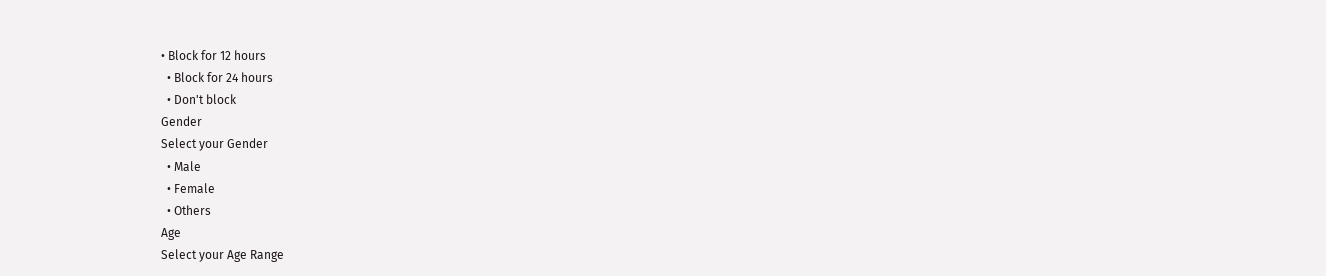• Block for 12 hours
  • Block for 24 hours
  • Don't block
Gender
Select your Gender
  • Male
  • Female
  • Others
Age
Select your Age Range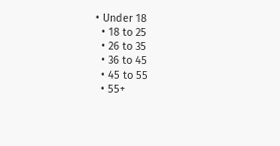• Under 18
  • 18 to 25
  • 26 to 35
  • 36 to 45
  • 45 to 55
  • 55+